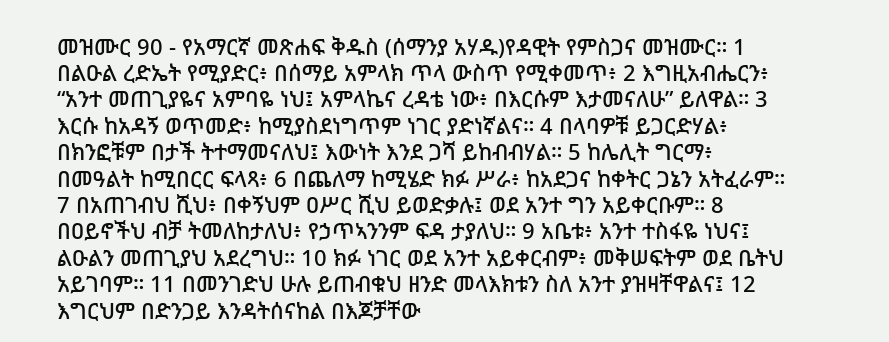መዝሙር 90 - የአማርኛ መጽሐፍ ቅዱስ (ሰማንያ አሃዱ)የዳዊት የምስጋና መዝሙር። 1 በልዑል ረድኤት የሚያድር፥ በሰማይ አምላክ ጥላ ውስጥ የሚቀመጥ፥ 2 እግዚአብሔርን፥ “አንተ መጠጊያዬና አምባዬ ነህ፤ አምላኬና ረዳቴ ነው፥ በእርሱም እታመናለሁ” ይለዋል። 3 እርሱ ከአዳኝ ወጥመድ፥ ከሚያስደነግጥም ነገር ያድነኛልና። 4 በላባዎቹ ይጋርድሃል፥ በክንፎቹም በታች ትተማመናለህ፤ እውነት እንደ ጋሻ ይከብብሃል። 5 ከሌሊት ግርማ፥ በመዓልት ከሚበርር ፍላጻ፥ 6 በጨለማ ከሚሄድ ክፉ ሥራ፥ ከአደጋና ከቀትር ጋኔን አትፈራም። 7 በአጠገብህ ሺህ፥ በቀኝህም ዐሥር ሺህ ይወድቃሉ፤ ወደ አንተ ግን አይቀርቡም። 8 በዐይኖችህ ብቻ ትመለከታለህ፥ የኃጥኣንንም ፍዳ ታያለህ። 9 አቤቱ፥ አንተ ተስፋዬ ነህና፤ ልዑልን መጠጊያህ አደረግህ። 10 ክፉ ነገር ወደ አንተ አይቀርብም፥ መቅሠፍትም ወደ ቤትህ አይገባም። 11 በመንገድህ ሁሉ ይጠብቁህ ዘንድ መላእክቱን ስለ አንተ ያዝዛቸዋልና፤ 12 እግርህም በድንጋይ እንዳትሰናከል በእጆቻቸው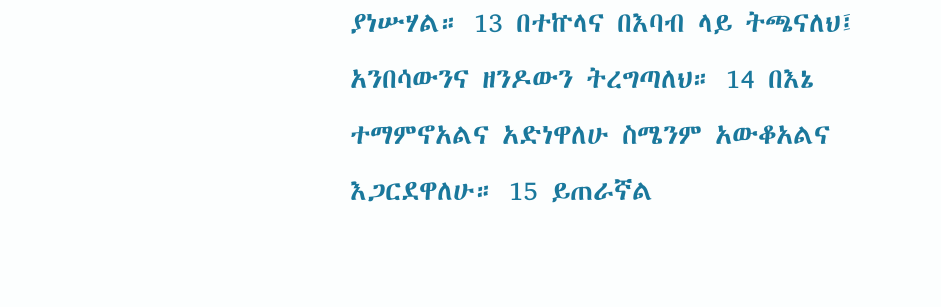ያነሡሃል። 13 በተኵላና በእባብ ላይ ትጫናለህ፤ አንበሳውንና ዘንዶውን ትረግጣለህ። 14 በእኔ ተማምኖአልና አድነዋለሁ ስሜንም አውቆአልና እጋርደዋለሁ። 15 ይጠራኛል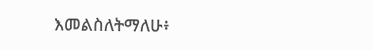እመልስለትማለሁ፥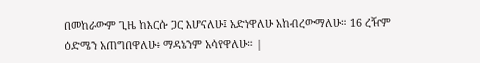በመከራውም ጊዜ ከእርሱ ጋር እሆናለሁ፤ አድነዋለሁ አከብረውማለሁ። 16 ረዥም ዕድሜን አጠግበዋለሁ፥ ማዳኔንም አሳየዋለሁ። |